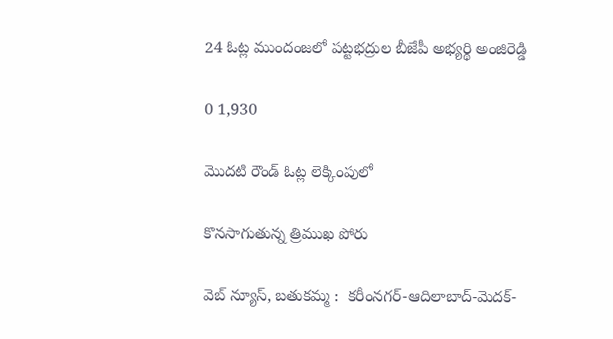24 ఓట్ల ముందంజలో పట్టభద్రుల బీజేపీ అభ్యర్థి అంజిరెడ్డి

0 1,930

మొదటి రౌండ్ ఓట్ల లెక్కింపులో

కొనసాగుతున్న త్రిముఖ పోరు

వెబ్ న్యూస్, బతుకమ్మ :  కరీంనగర్-ఆదిలాబాద్-మెదక్-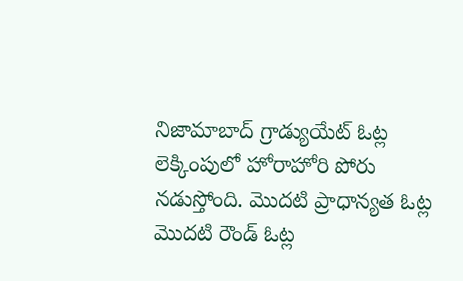నిజామాబాద్ గ్రాడ్యుయేట్ ఓట్ల లెక్కింపులో హోరాహోరి పోరు నడుస్తోంది. మొదటి ప్రాధాన్యత ఓట్ల మొదటి రౌండ్ ఓట్ల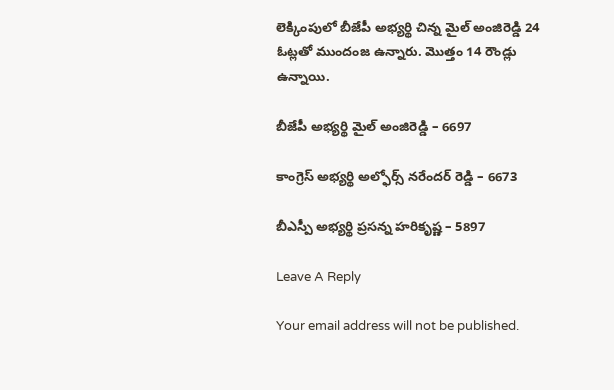లెక్కింపులో బీజేపీ అభ్యర్థి చిన్న మైల్ అంజిరెడ్డి 24 ఓట్లతో ముందంజ ఉన్నారు. మొత్తం 14 రౌండ్లు  ఉన్నాయి.

బీజేపీ అభ్యర్థి మైల్ అంజిరెడ్డి – 6697

కాంగ్రెస్ అభ్యర్థి అల్ఫోర్స్ నరేందర్ రెడ్డి – 6673

బీఎస్పీ అభ్యర్థి ప్రసన్న హరికృష్ణ – 5897

Leave A Reply

Your email address will not be published.